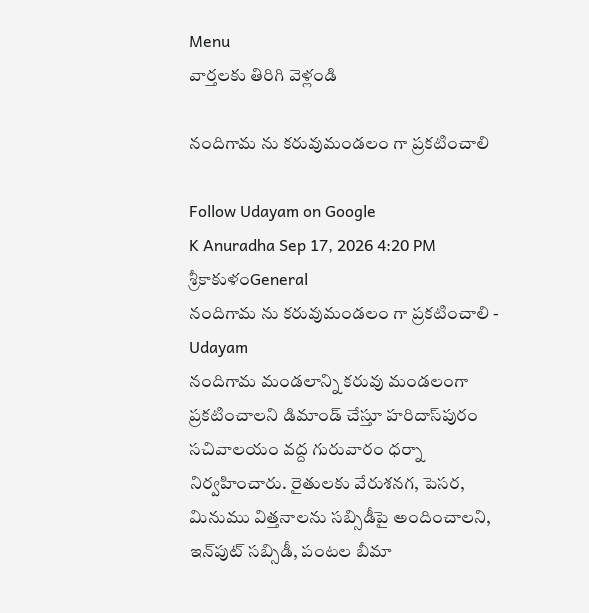Menu
వార్తలకు తిరిగి వెళ్లండి

నందిగామ ను కరువుమండలం గా ప్రకటించాలి

Follow Udayam on Google
K Anuradha Sep 17, 2026 4:20 PM శ్రీకాకుళంGeneral
నందిగామ ను కరువుమండలం గా ప్రకటించాలి - Udayam
నందిగామ మండలాన్ని కరువు మండలంగా ప్రకటించాలని డిమాండ్ చేస్తూ హరిదాస్‌పురం సచివాలయం వద్ద గురువారం ధర్నా నిర్వహించారు. రైతులకు వేరుశనగ, పెసర, మినుము విత్తనాలను సబ్సిడీపై అందించాలని, ఇన్‌పుట్ సబ్సిడీ, పంటల బీమా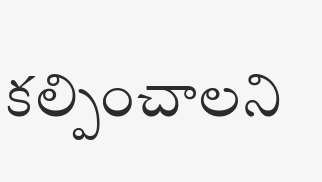కల్పించాలని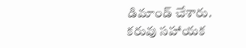డిమాండ్ చేశారు. కరువు సహాయక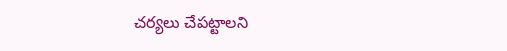చర్యలు చేపట్టాలని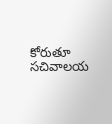కోరుతూ సచివాలయ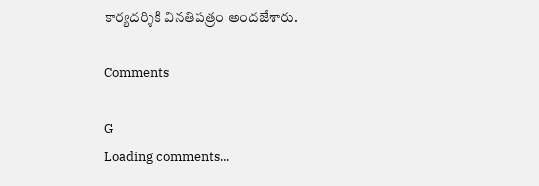కార్యదర్శికి వినతిపత్రం అందజేశారు.

Comments

G
Loading comments...